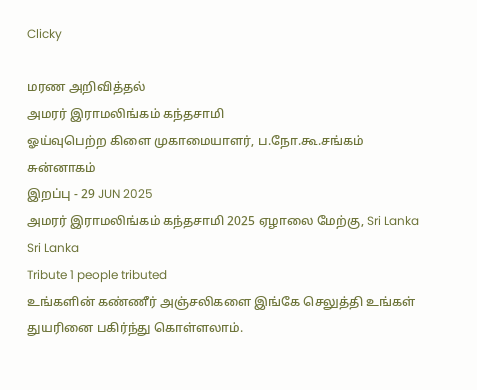Clicky

மரண அறிவித்தல்
அமரர் இராமலிங்கம் கந்தசாமி
ஓய்வுபெற்ற கிளை முகாமையாளர், ப.நோ.கூ.சங்கம் சுன்னாகம்
இறப்பு - 29 JUN 2025
அமரர் இராமலிங்கம் கந்தசாமி 2025 ஏழாலை மேற்கு, Sri Lanka Sri Lanka
Tribute 1 people tributed
உங்களின் கண்ணீர் அஞ்சலிகளை இங்கே செலுத்தி உங்கள் துயரினை பகிர்ந்து கொள்ளலாம்.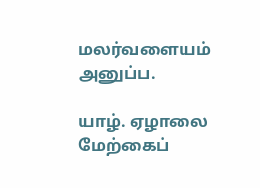மலர்வளையம் அனுப்ப.

யாழ். ஏழாலை மேற்கைப்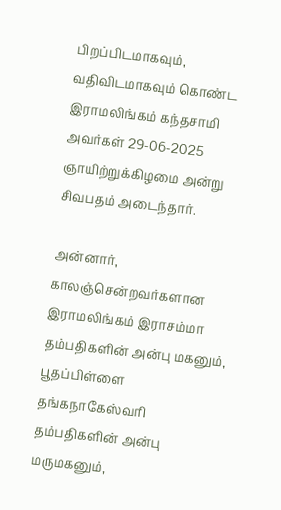பிறப்பிடமாகவும், வதிவிடமாகவும் கொண்ட இராமலிங்கம் கந்தசாமி அவர்கள் 29-06-2025 ஞாயிற்றுக்கிழமை அன்று சிவபதம் அடைந்தார்.

அன்னார், காலஞ்சென்றவர்களான இராமலிங்கம் இராசம்மா தம்பதிகளின் அன்பு மகனும், பூதப்பிள்ளை தங்கநாகேஸ்வரி தம்பதிகளின் அன்பு மருமகனும்,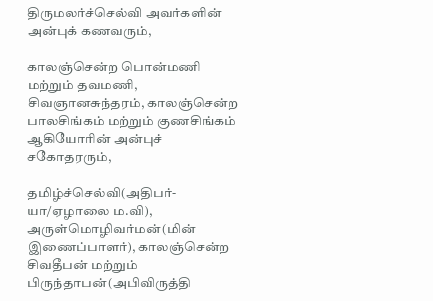திருமலர்ச்செல்வி அவர்களின் அன்புக் கணவரும்,

காலஞ்சென்ற பொன்மணி மற்றும் தவமணி, சிவஞானசுந்தரம், காலஞ்சென்ற பாலசிங்கம் மற்றும் குணசிங்கம் ஆகியோரின் அன்புச் சகோதரரும்,

தமிழ்ச்செல்வி(அதிபர்- யா/ஏழாலை ம.வி), அருள்மொழிவர்மன்(மின் இணைப்பாளர்), காலஞ்சென்ற சிவதீபன் மற்றும் பிருந்தாபன்(அபிவிருத்தி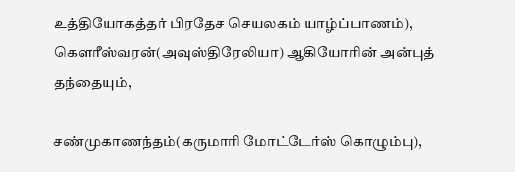உத்தியோகத்தர் பிரதேச செயலகம் யாழ்ப்பாணம்), கௌரீஸ்வரன்(அவுஸ்திரேலியா) ஆகியோரின் அன்புத் தந்தையும்,

சண்முகாணந்தம்(கருமாரி மோட்டேர்ஸ் கொழும்பு),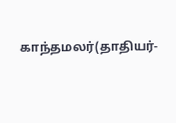காந்தமலர்(தாதியர்-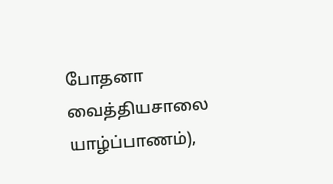போதனா வைத்தியசாலை யாழ்ப்பாணம்),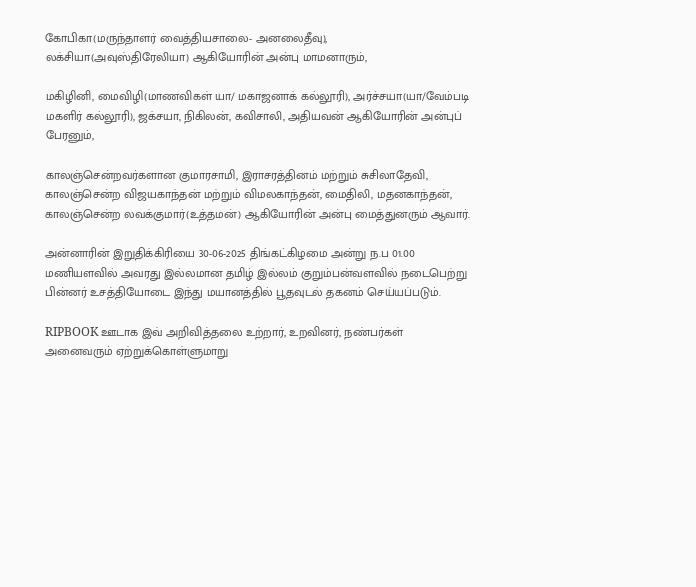கோபிகா(மருந்தாளர் வைத்தியசாலை- அனலைதீவு), லக்சியா(அவுஸ்திரேலியா) ஆகியோரின் அன்பு மாமனாரும்,

மகிழினி, மைவிழி(மாணவிகள் யா/ மகாஜனாக் கல்லூரி), அர்ச்சயா(யா/வேம்படி மகளிர் கல்லூரி), ஜக்சயா, நிகிலன், கவிசாலி, அதியவன் ஆகியோரின் அன்புப் பேரனும்,

காலஞ்சென்றவர்களான குமாரசாமி, இராசரத்தினம் மற்றும் சுசிலாதேவி, காலஞ்சென்ற விஜயகாந்தன் மற்றும் விமலகாந்தன், மைதிலி, மதனகாந்தன், காலஞ்சென்ற லவக்குமார்(உத்தமன்) ஆகியோரின் அன்பு மைத்துனரும் ஆவார்.

அன்னாரின் இறுதிக்கிரியை 30-06-2025 திங்கட்கிழமை அன்று ந.ப 01.00 மணியளவில் அவரது இல்லமான தமிழ் இல்லம் குறும்பன்வளவில் நடைபெற்று பின்னர் உசத்தியோடை இந்து மயானத்தில் பூதவுடல் தகனம் செய்யப்படும்.

RIPBOOK ஊடாக இவ் அறிவித்தலை உற்றார், உறவினர், நண்பர்கள் அனைவரும் ஏற்றுக்கொள்ளுமாறு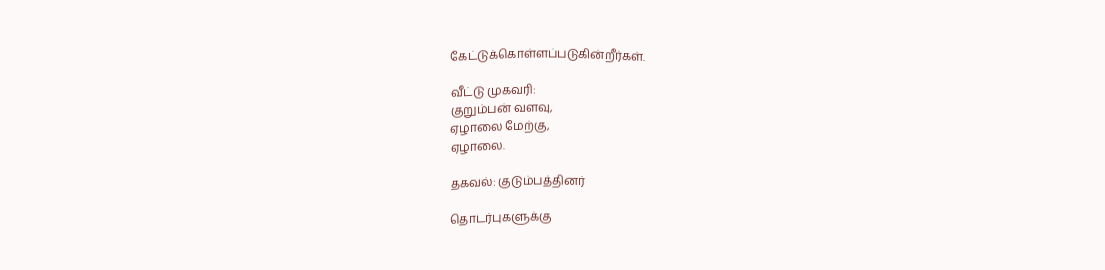கேட்டுக்கொள்ளப்படுகின்றீர்கள்.

வீட்டு முகவரி:
குறும்பன் வளவு,
ஏழாலை மேற்கு,
ஏழாலை.

தகவல்: குடும்பத்தினர்

தொடர்புகளுக்கு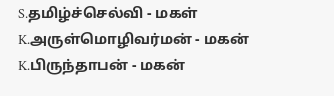S.தமிழ்ச்செல்வி - மகள்
K.அருள்மொழிவர்மன் - மகன்
K.பிருந்தாபன் - மகன்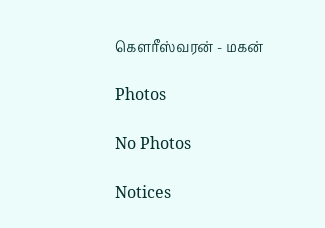கௌரீஸ்வரன் - மகன்

Photos

No Photos

Notices